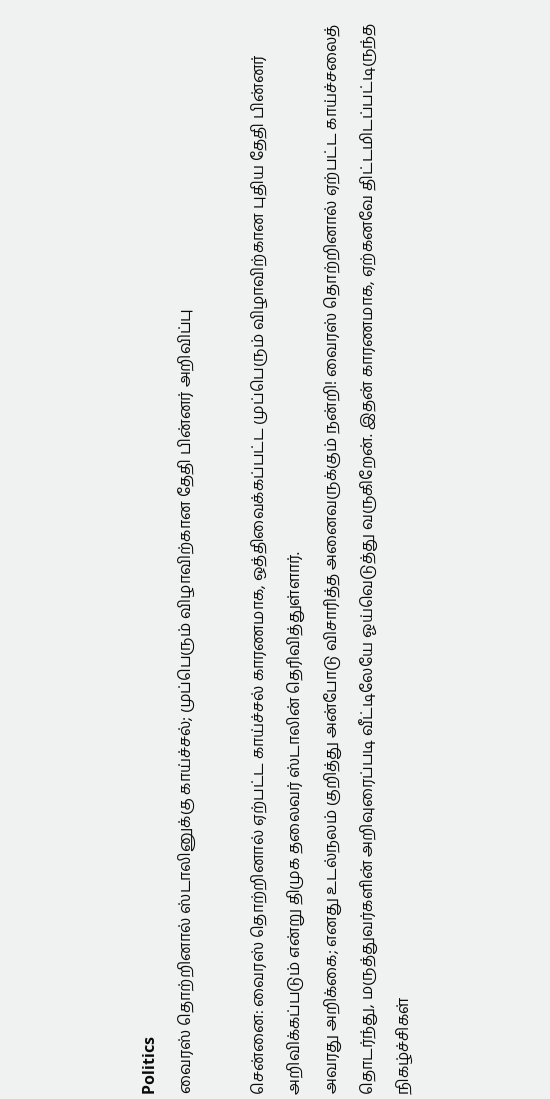Politics
வைரஸ் தொற்றினால் ஸ்டாலினுக்கு காய்ச்சல்; முப்பெரும் விழாவிற்கான தேதி பின்னர் அறிவிப்பு

சென்னை: வைரஸ் தொற்றினால் ஏற்பட்ட காய்ச்சல் காரணமாக, ஒத்திவைக்கப்பட்ட முப்பெரும் விழாவிற்கான புதிய தேதி பின்னர் அறிவிக்கப்படும் என்று திமுக தலைவர் ஸ்டாலின் தெரிவித்துள்ளார்.
அவரது அறிக்கை; எனது உடல்நலம் குறித்து அன்போடு விசாரித்த அனைவருக்கும் நன்றி! வைரஸ் தொற்றினால் ஏற்பட்ட காய்ச்சலைத் தொடர்ந்து, மருத்துவர்களின் அறிவுரைப்படி வீட்டிலேயே ஓய்வெடுத்து வருகிறேன். இதன் காரணமாக, ஏற்கனவே திட்டமிடப்பட்டிருந்த நிகழ்ச்சிகள்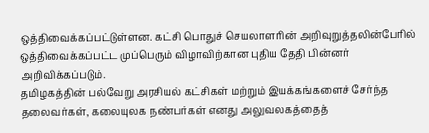ஒத்திவைக்கப்பட்டுள்ளன. கட்சி பொதுச் செயலாளரின் அறிவுறுத்தலின்பேரில் ஒத்திவைக்கப்பட்ட முப்பெரும் விழாவிற்கான புதிய தேதி பின்னர் அறிவிக்கப்படும்.
தமிழகத்தின் பல்வேறு அரசியல் கட்சிகள் மற்றும் இயக்கங்களைச் சேர்ந்த தலைவர்கள், கலையுலக நண்பர்கள் எனது அலுவலகத்தைத்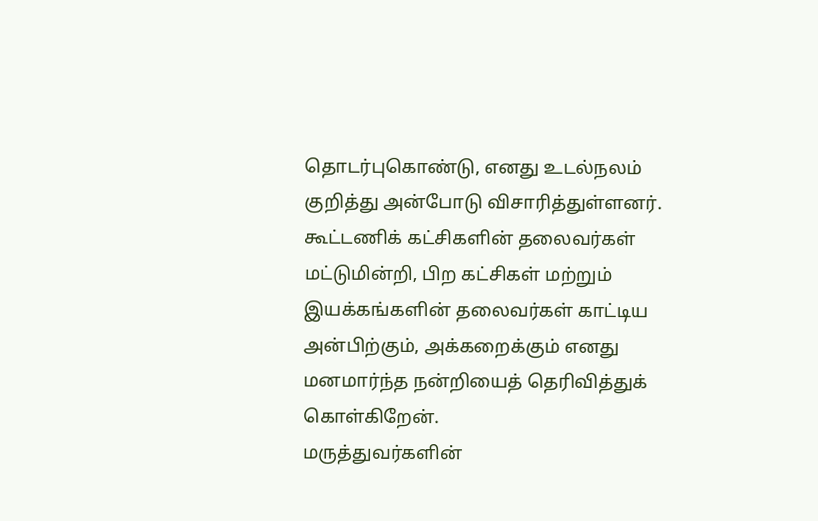தொடர்புகொண்டு, எனது உடல்நலம் குறித்து அன்போடு விசாரித்துள்ளனர். கூட்டணிக் கட்சிகளின் தலைவர்கள் மட்டுமின்றி, பிற கட்சிகள் மற்றும் இயக்கங்களின் தலைவர்கள் காட்டிய அன்பிற்கும், அக்கறைக்கும் எனது மனமார்ந்த நன்றியைத் தெரிவித்துக் கொள்கிறேன்.
மருத்துவர்களின்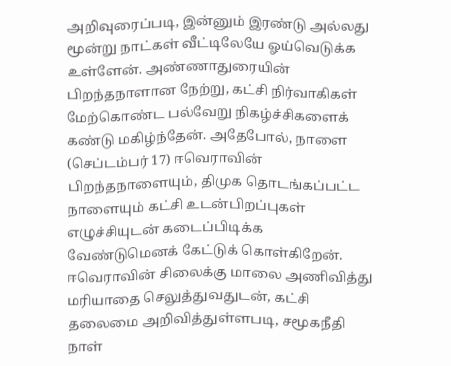அறிவுரைப்படி, இன்னும் இரண்டு அல்லது மூன்று நாட்கள் வீட்டிலேயே ஓய்வெடுக்க உள்ளேன். அண்ணாதுரையின் பிறந்தநாளான நேற்று, கட்சி நிர்வாகிகள் மேற்கொண்ட பல்வேறு நிகழ்ச்சிகளைக் கண்டு மகிழ்ந்தேன். அதேபோல், நாளை (செப்டம்பர் 17) ஈவெராவின் பிறந்தநாளையும், திமுக தொடங்கப்பட்ட நாளையும் கட்சி உடன்பிறப்புகள் எழுச்சியுடன் கடைப்பிடிக்க வேண்டுமெனக் கேட்டுக் கொள்கிறேன்.
ஈவெராவின் சிலைக்கு மாலை அணிவித்து மரியாதை செலுத்துவதுடன், கட்சி தலைமை அறிவித்துள்ளபடி, சமூகநீதி நாள்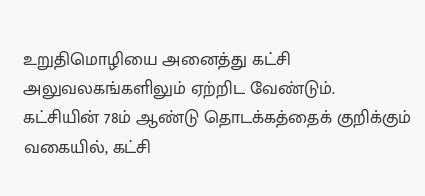உறுதிமொழியை அனைத்து கட்சி அலுவலகங்களிலும் ஏற்றிட வேண்டும். கட்சியின் 78ம் ஆண்டு தொடக்கத்தைக் குறிக்கும் வகையில், கட்சி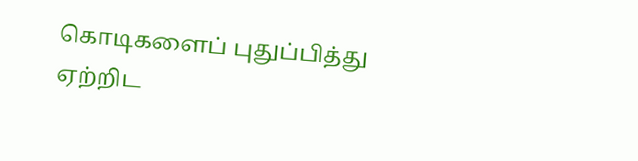கொடிகளைப் புதுப்பித்து ஏற்றிட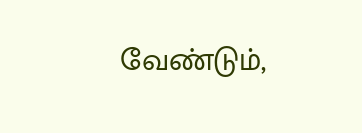வேண்டும்,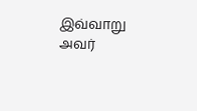இவ்வாறு அவர்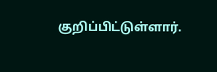குறிப்பிட்டுள்ளார்.